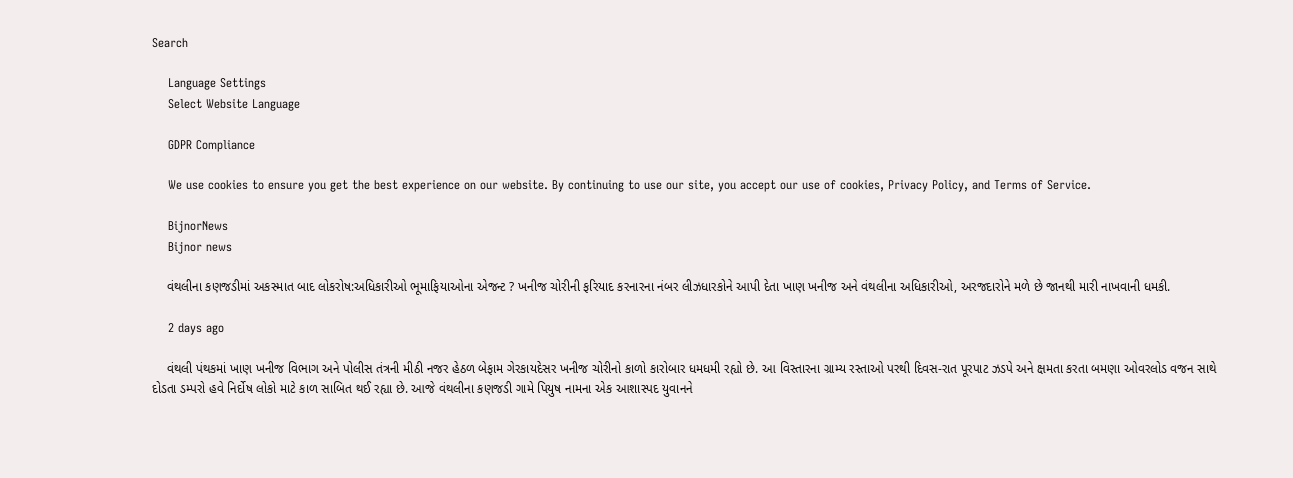Search

    Language Settings
    Select Website Language

    GDPR Compliance

    We use cookies to ensure you get the best experience on our website. By continuing to use our site, you accept our use of cookies, Privacy Policy, and Terms of Service.

    BijnorNews
    Bijnor news

    વંથલીના કણજડીમાં અકસ્માત બાદ લોકરોષ:અધિકારીઓ ભૂમાફિયાઓના એજન્ટ ? ખનીજ ચોરીની ફરિયાદ કરનારના નંબર લીઝધારકોને આપી દેતા ખાણ ખનીજ અને વંથલીના અધિકારીઓ, અરજદારોને મળે છે જાનથી મારી નાખવાની ધમકી.

    2 days ago

    વંથલી પંથકમાં ખાણ ખનીજ વિભાગ અને પોલીસ તંત્રની મીઠી નજર હેઠળ બેફામ ગેરકાયદેસર ખનીજ ચોરીનો કાળો કારોબાર ધમધમી રહ્યો છે. આ વિસ્તારના ગ્રામ્ય રસ્તાઓ પરથી દિવસ-રાત પૂરપાટ ઝડપે અને ક્ષમતા કરતા બમણા ઓવરલોડ વજન સાથે દોડતા ડમ્પરો હવે નિર્દોષ લોકો માટે કાળ સાબિત થઈ રહ્યા છે. આજે વંથલીના કણજડી ગામે પિયુષ નામના એક આશાસ્પદ યુવાનને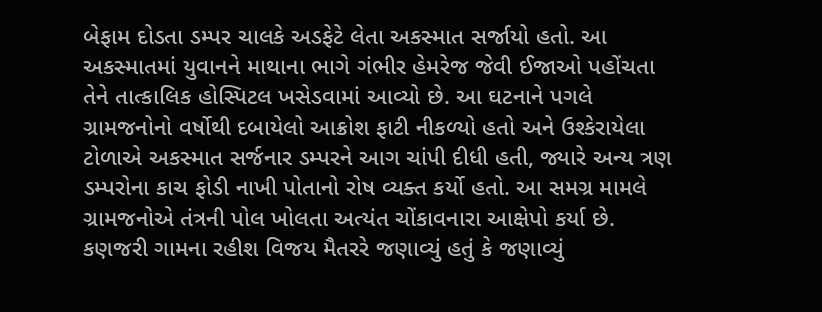બેફામ દોડતા ડમ્પર ચાલકે અડફેટે લેતા અકસ્માત સર્જાયો હતો. આ અકસ્માતમાં યુવાનને માથાના ભાગે ગંભીર હેમરેજ જેવી ઈજાઓ પહોંચતા તેને તાત્કાલિક હોસ્પિટલ ખસેડવામાં આવ્યો છે. આ ઘટનાને પગલે ગ્રામજનોનો વર્ષોથી દબાયેલો આક્રોશ ફાટી નીકળ્યો હતો અને ઉશ્કેરાયેલા ટોળાએ અકસ્માત સર્જનાર ડમ્પરને આગ ચાંપી દીધી હતી, જ્યારે અન્ય ત્રણ ડમ્પરોના કાચ ફોડી નાખી પોતાનો રોષ વ્યક્ત કર્યો હતો. આ સમગ્ર મામલે ગ્રામજનોએ તંત્રની પોલ ખોલતા અત્યંત ચોંકાવનારા આક્ષેપો કર્યા છે. કણજરી ગામના રહીશ વિજય મૈતરરે જણાવ્યું હતું કે જણાવ્યું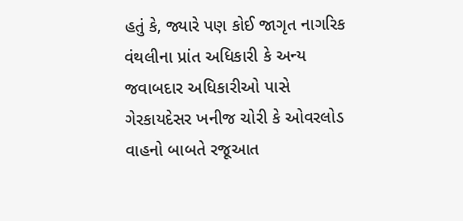હતું કે, જ્યારે પણ કોઈ જાગૃત નાગરિક વંથલીના પ્રાંત અધિકારી કે અન્ય જવાબદાર અધિકારીઓ પાસે ગેરકાયદેસર ખનીજ ચોરી કે ઓવરલોડ વાહનો બાબતે રજૂઆત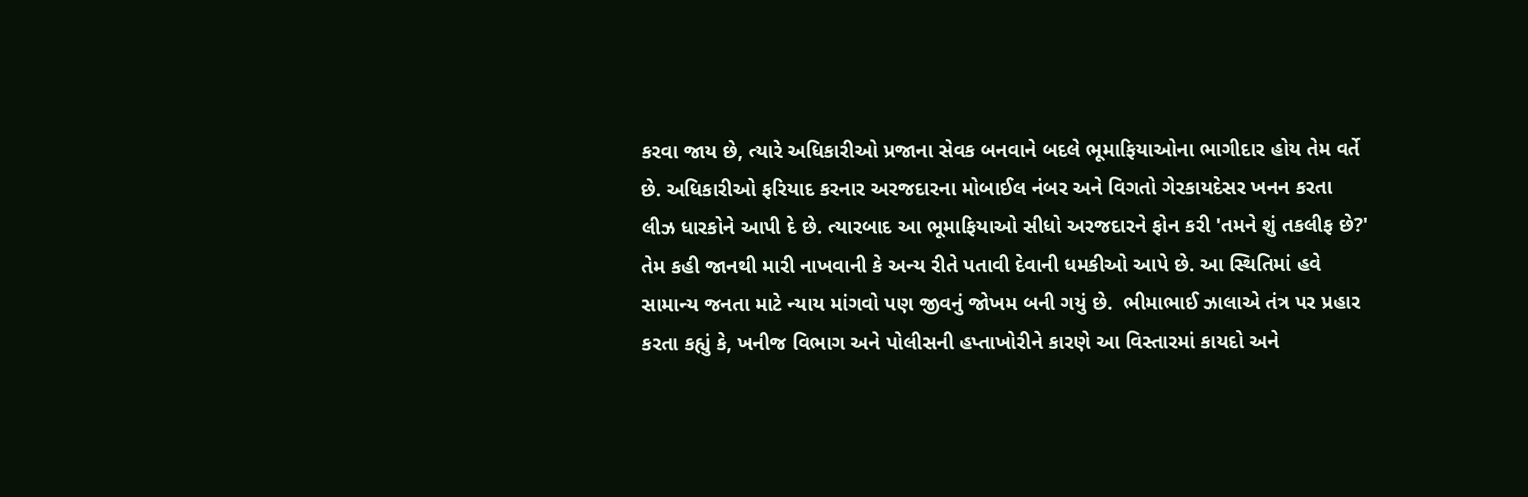કરવા જાય છે, ત્યારે અધિકારીઓ પ્રજાના સેવક બનવાને બદલે ભૂમાફિયાઓના ભાગીદાર હોય તેમ વર્તે છે. અધિકારીઓ ફરિયાદ કરનાર અરજદારના મોબાઈલ નંબર અને વિગતો ગેરકાયદેસર ખનન કરતા લીઝ ધારકોને આપી દે છે. ત્યારબાદ આ ભૂમાફિયાઓ સીધો અરજદારને ફોન કરી 'તમને શું તકલીફ છે?' તેમ કહી જાનથી મારી નાખવાની કે અન્ય રીતે પતાવી દેવાની ધમકીઓ આપે છે. આ સ્થિતિમાં હવે સામાન્ય જનતા માટે ન્યાય માંગવો પણ જીવનું જોખમ બની ગયું છે.  ભીમાભાઈ ઝાલાએ તંત્ર પર પ્રહાર કરતા કહ્યું કે, ખનીજ વિભાગ અને પોલીસની હપ્તાખોરીને કારણે આ વિસ્તારમાં કાયદો અને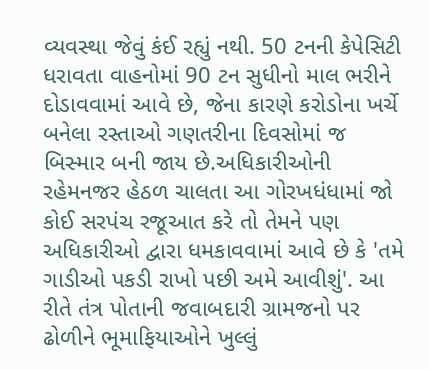વ્યવસ્થા જેવું કંઈ રહ્યું નથી. 50 ટનની કેપેસિટી ધરાવતા વાહનોમાં 90 ટન સુધીનો માલ ભરીને દોડાવવામાં આવે છે, જેના કારણે કરોડોના ખર્ચે બનેલા રસ્તાઓ ગણતરીના દિવસોમાં જ બિસ્માર બની જાય છે.અધિકારીઓની રહેમનજર હેઠળ ચાલતા આ ગોરખધંધામાં જો કોઈ સરપંચ રજૂઆત કરે તો તેમને પણ અધિકારીઓ દ્વારા ધમકાવવામાં આવે છે કે 'તમે ગાડીઓ પકડી રાખો પછી અમે આવીશું'. આ રીતે તંત્ર પોતાની જવાબદારી ગ્રામજનો પર ઢોળીને ભૂમાફિયાઓને ખુલ્લું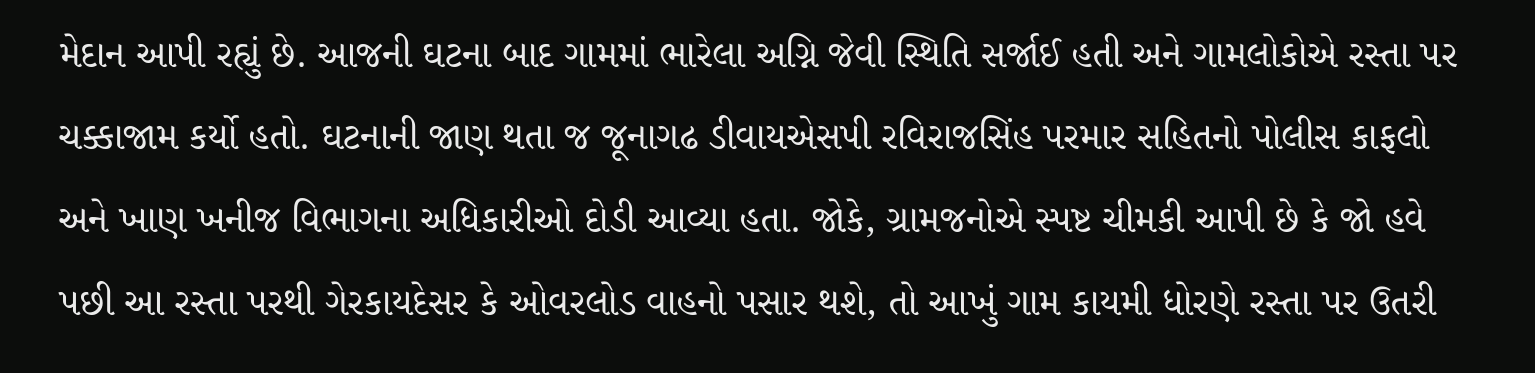મેદાન આપી રહ્યું છે. આજની ઘટના બાદ ગામમાં ભારેલા અગ્નિ જેવી સ્થિતિ સર્જાઈ હતી અને ગામલોકોએ રસ્તા પર ચક્કાજામ કર્યો હતો. ઘટનાની જાણ થતા જ જૂનાગઢ ડીવાયએસપી રવિરાજસિંહ પરમાર સહિતનો પોલીસ કાફલો અને ખાણ ખનીજ વિભાગના અધિકારીઓ દોડી આવ્યા હતા. જોકે, ગ્રામજનોએ સ્પષ્ટ ચીમકી આપી છે કે જો હવે પછી આ રસ્તા પરથી ગેરકાયદેસર કે ઓવરલોડ વાહનો પસાર થશે, તો આખું ગામ કાયમી ધોરણે રસ્તા પર ઉતરી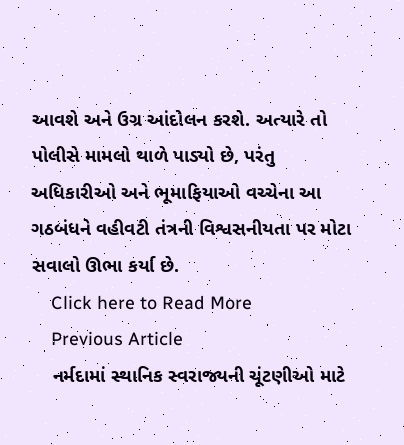આવશે અને ઉગ્ર આંદોલન કરશે. અત્યારે તો પોલીસે મામલો થાળે પાડ્યો છે, પરંતુ અધિકારીઓ અને ભૂમાફિયાઓ વચ્ચેના આ ગઠબંધને વહીવટી તંત્રની વિશ્વસનીયતા પર મોટા સવાલો ઊભા કર્યા છે.
    Click here to Read More
    Previous Article
    નર્મદામાં સ્થાનિક સ્વરાજ્યની ચૂંટણીઓ માટે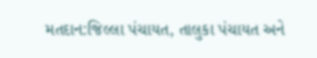મતદાન:જિલ્લા પંચાયત, તાલુકા પંચાયત અને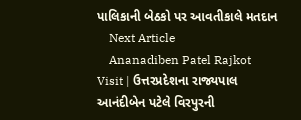પાલિકાની બેઠકો પર આવતીકાલે મતદાન
    Next Article
    Ananadiben Patel Rajkot Visit | ઉત્તરપ્રદેશના રાજ્યપાલ આનંદીબેન પટેલે વિરપુરની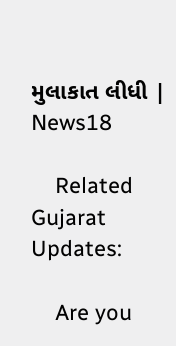મુલાકાત લીધી | News18

    Related Gujarat Updates:

    Are you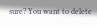sure? You want to delete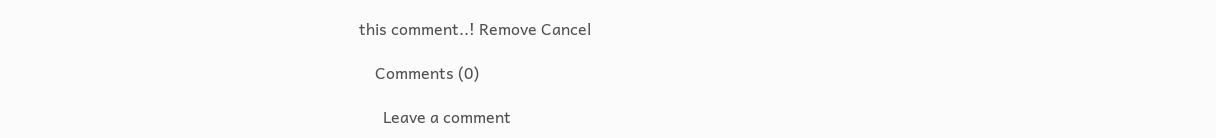this comment..! Remove Cancel

    Comments (0)

      Leave a comment